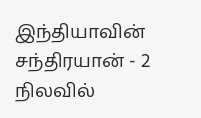இந்தியாவின் சந்திரயான் - 2 நிலவில்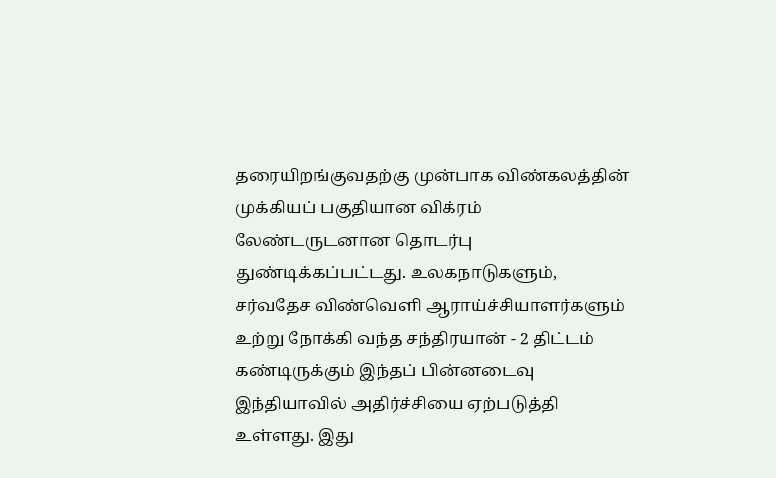தரையிறங்குவதற்கு முன்பாக விண்கலத்தின் முக்கியப் பகுதியான விக்ரம் லேண்டருடனான தொடர்பு துண்டிக்கப்பட்டது. உலகநாடுகளும், சர்வதேச விண்வெளி ஆராய்ச்சியாளர்களும் உற்று நோக்கி வந்த சந்திரயான் - 2 திட்டம் கண்டிருக்கும் இந்தப் பின்னடைவு இந்தியாவில் அதிர்ச்சியை ஏற்படுத்தி உள்ளது. இது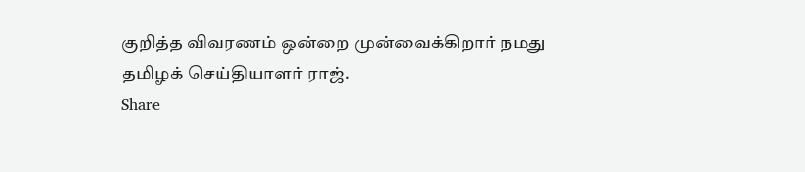குறித்த விவரணம் ஒன்றை முன்வைக்கிறார் நமது தமிழக் செய்தியாளர் ராஜ்.
Share